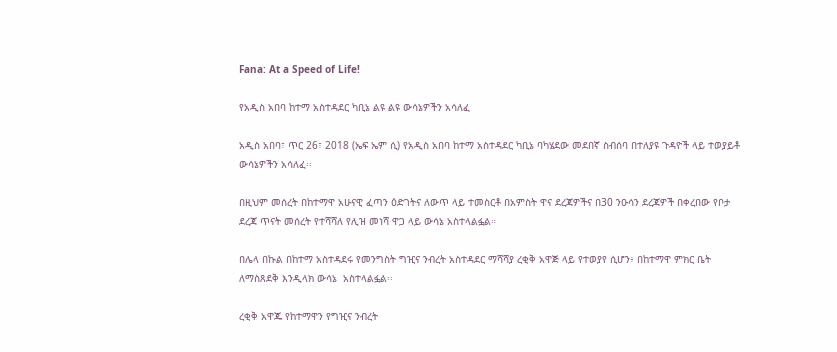Fana: At a Speed of Life!

የአዲስ አበባ ከተማ አስተዳደር ካቢኔ ልዩ ልዩ ውሳኔዎችን አሳለፈ

አዲስ አበባ፣ ጥር 26፣ 2018 (ኤፍ ኤም ሲ) የአዲስ አበባ ከተማ አስተዳደር ካቢኔ ባካሄደው መደበኛ ስብሰባ በተለያዩ ጉዳዮች ላይ ተወያይቶ ውሳኔዎችን አሳለፈ፡፡

በዚህም መሰረት በከተማዋ አሁናዊ ፈጣን ዕድገትና ለውጥ ላይ ተመስርቶ በአምስት ዋና ደረጃዎችና በ30 ንዑሳን ደረጃዎች በቀረበው የቦታ ደረጃ ጥናት መሰረት የተሻሻለ የሊዝ መነሻ ዋጋ ላይ ውሳኔ አስተላልፏል።

በሌላ በኩል በከተማ አስተዳደሩ የመንግስት ግዢና ንብረት አስተዳደር ማሻሻያ ረቂቅ አዋጅ ላይ የተወያየ ሲሆን፥ በከተማዋ ምክር ቤት ለማስጸደቅ እንዲላክ ውሳኔ  አስተላልፏል፡፡

ረቂቅ አዋጁ የከተማዋን የግዢና ንብረት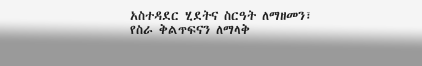አስተዳደር ሂደትና ስርዓት ለማዘመን፣ የስራ ቅልጥፍናን ለማላቅ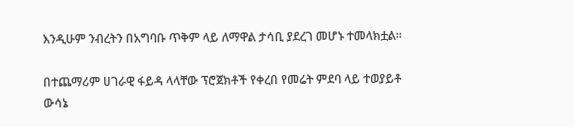እንዲሁም ንብረትን በአግባቡ ጥቅም ላይ ለማዋል ታሳቢ ያደረገ መሆኑ ተመላክቷል፡፡

በተጨማሪም ሀገራዊ ፋይዳ ላላቸው ፕሮጀክቶች የቀረበ የመሬት ምደባ ላይ ተወያይቶ ውሳኔ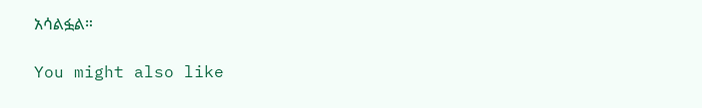አሳልፏል።

You might also like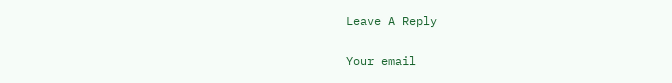Leave A Reply

Your email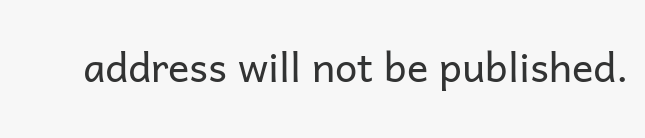address will not be published.